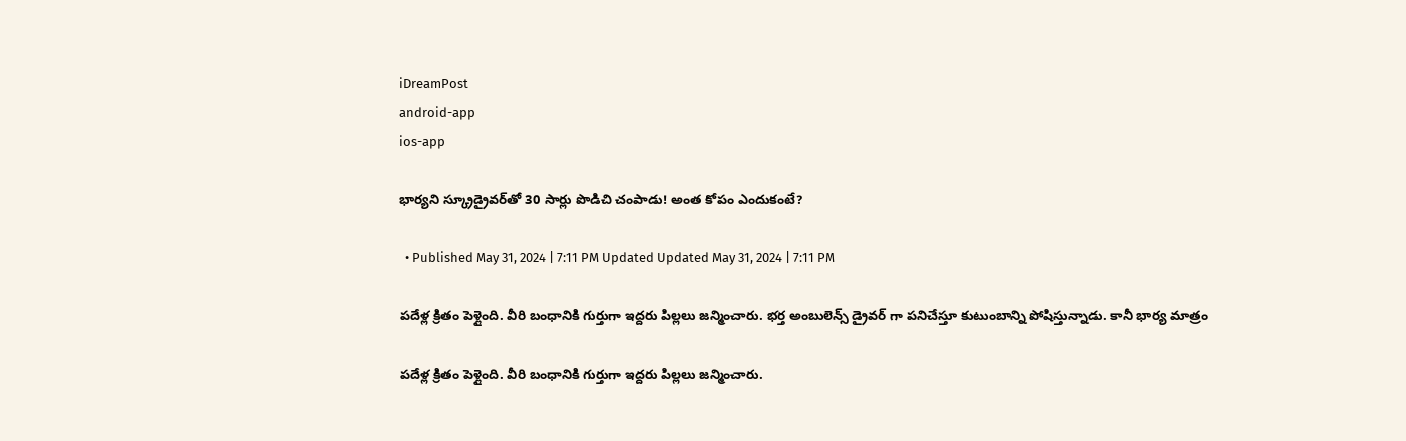iDreamPost
android-app
ios-app

భార్యని స్క్రూడ్రైవర్‌తో 30 సార్లు పొడిచి చంపాడు! అంత కోపం ఎందుకంటే?

  • Published May 31, 2024 | 7:11 PM Updated Updated May 31, 2024 | 7:11 PM

పదేళ్ల క్రితం పెళ్లైంది. వీరి బంధానికి గుర్తుగా ఇద్దరు పిల్లలు జన్మించారు. భర్త అంబులెన్స్ డ్రైవర్ గా పనిచేస్తూ కుటుంబాన్ని పోషిస్తున్నాడు. కానీ భార్య మాత్రం

పదేళ్ల క్రితం పెళ్లైంది. వీరి బంధానికి గుర్తుగా ఇద్దరు పిల్లలు జన్మించారు.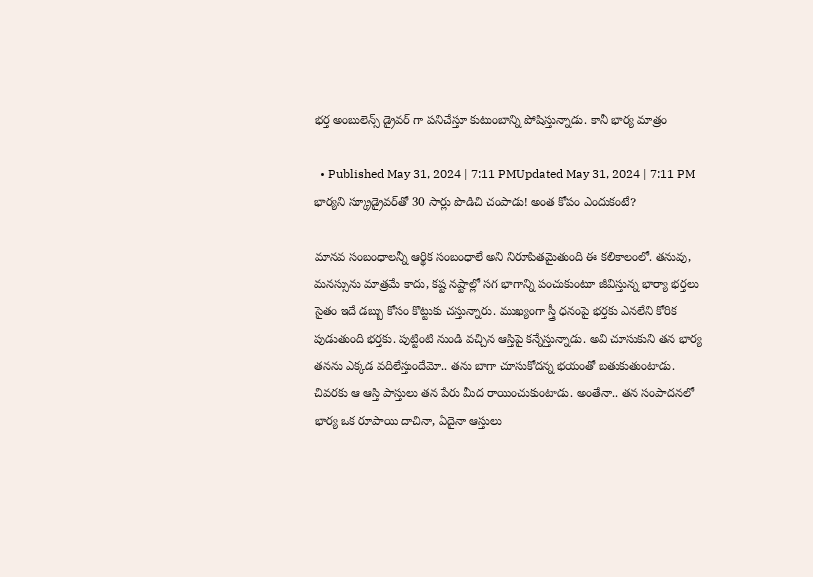భర్త అంబులెన్స్ డ్రైవర్ గా పనిచేస్తూ కుటుంబాన్ని పోషిస్తున్నాడు. కానీ భార్య మాత్రం

  • Published May 31, 2024 | 7:11 PMUpdated May 31, 2024 | 7:11 PM
భార్యని స్క్రూడ్రైవర్‌తో 30 సార్లు పొడిచి చంపాడు! అంత కోపం ఎందుకంటే?

మానవ సంబంధాలన్నీ ఆర్థిక సంబంధాలే అని నిరూపితమైతుంది ఈ కలికాలంలో. తనువు, మనస్సును మాత్రమే కాదు, కష్ట నష్టాల్లో సగ భాగాన్ని పంచుకుంటూ జీవిస్తున్న భార్యా భర్తలు సైతం ఇదే డబ్బు కోసం కొట్టుకు చస్తున్నారు. ముఖ్యంగా స్త్రీ ధనంపై భర్తకు ఎనలేని కోరిక పుడుతుంది భర్తకు. పుట్టింటి నుండి వచ్చిన ఆస్తిపై కన్నేస్తున్నాడు. అవి చూసుకుని తన భార్య తనను ఎక్కడ వదిలేస్తుందేమో.. తను బాగా చూసుకోదన్న భయంతో బతుకుతుంటాడు. చివరకు ఆ ఆస్తి పాస్తులు తన పేరు మీద రాయించుకుంటాడు. అంతేనా.. తన సంపాదనలో భార్య ఒక రూపాయి దాచినా, ఏదైనా ఆస్తులు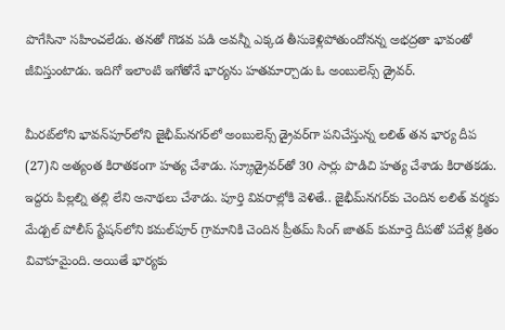పొగేసినా సహించలేడు. తనతో గొడవ పడి అవన్నీ ఎక్కడ తీసుకెళ్లిపోతుందోనన్న అభద్రతా భావంతో జీవిస్తుంటాడు. ఇదిగో ఇలాంటి ఇగోతోనే భార్యను హతమార్చాడు ఓ అంబులెన్స్ డ్రైవర్.

మీరట్‌లోని భావన్‌పూర్‌లోని జైభీమ్‌నగర్‌లో అంబులెన్స్ డ్రైవర్‌గా పనిచేస్తున్న లలిత్ తన భార్య దీప (27)ని అత్యంత కిరాతకంగా హత్య చేశాడు. స్క్రూడ్రైవర్‌తో 30 సార్లు పొడిచి హత్య చేశాడు కిరాతకడు. ఇద్దరు పిల్లల్ని తల్లి లేని అనాథలు చేశాడు. పూర్తి వివరాల్లోకి వెళితే.. జైభీమ్‌నగర్‌కు చెందిన లలిత్ వర్మకు మేడ్చల్ పోలీస్ స్టేషన్‌లోని కమల్‌పూర్ గ్రామానికి చెందిన ప్రీతమ్ సింగ్ జాతవ్ కుమార్తె దీపతో పదేళ్ల క్రితం వివాహమైంది. అయితే భార్యకు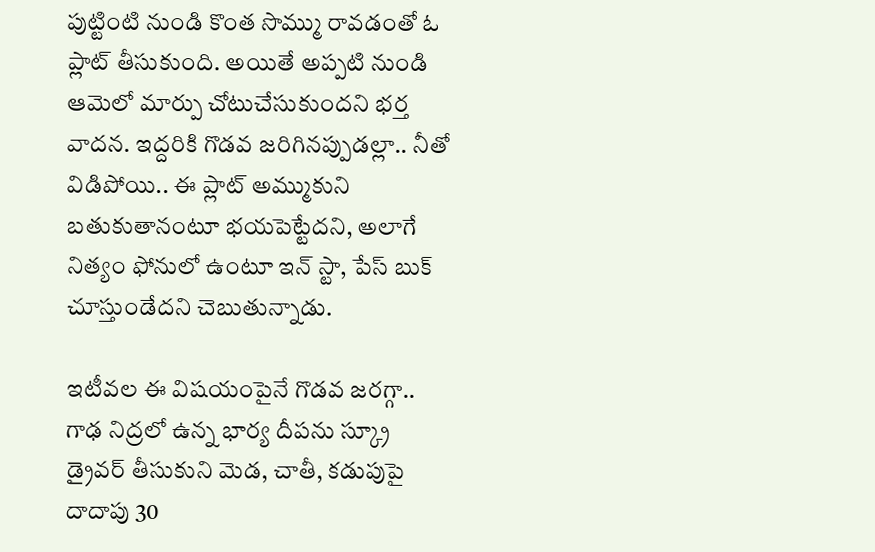పుట్టింటి నుండి కొంత సొమ్ము రావడంతో ఓ ప్లాట్ తీసుకుంది. అయితే అప్పటి నుండి ఆమెలో మార్పు చోటుచేసుకుందని భర్త వాదన. ఇద్దరికి గొడవ జరిగినప్పుడల్లా.. నీతో విడిపోయి.. ఈ ప్లాట్ అమ్ముకుని బతుకుతానంటూ భయపెట్టేదని, అలాగే నిత్యం ఫోనులో ఉంటూ ఇన్ స్టా, పేస్ బుక్ చూస్తుండేదని చెబుతున్నాడు.

ఇటీవల ఈ విషయంపైనే గొడవ జరగ్గా.. గాఢ నిద్రలో ఉన్న భార్య దీపను స్క్రూ డ్రైవర్ తీసుకుని మెడ, చాతీ, కడుపుపై దాదాపు 30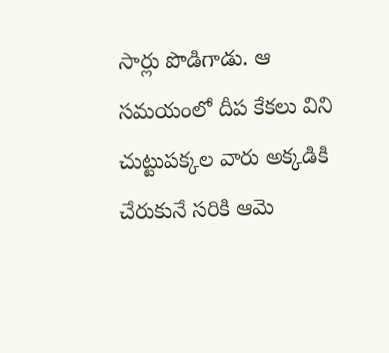సార్లు పొడిగాడు. ఆ సమయంలో దీప కేకలు విని చుట్టుపక్కల వారు అక్కడికి చేరుకునే సరికి ఆమె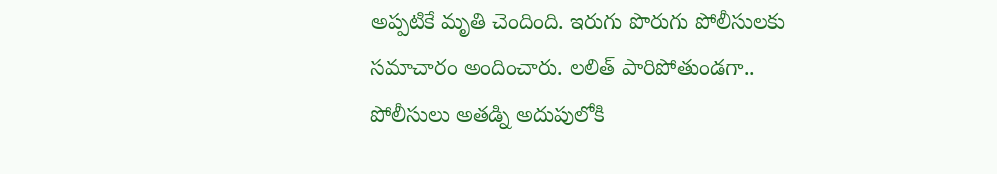అప్పటికే మృతి చెందింది. ఇరుగు పొరుగు పోలీసులకు సమాచారం అందించారు. లలిత్ పారిపోతుండగా.. పోలీసులు అతడ్ని అదుపులోకి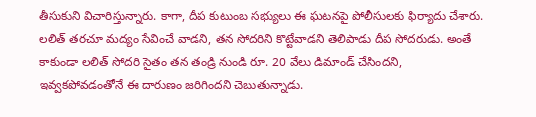తీసుకుని విచారిస్తున్నారు. కాగా, దీప కుటుంబ సభ్యులు ఈ ఘటనపై పోలీసులకు ఫిర్యాదు చేశారు. లలిత్ తరచూ మద్యం సేవించే వాడని, తన సోదరిని కొట్టేవాడని తెలిపాడు దీప సోదరుడు. అంతే కాకుండా లలిత్ సోదరి సైతం తన తండ్రి నుండి రూ. 20 వేలు డిమాండ్ చేసిందని, ఇవ్వకపోవడంతోనే ఈ దారుణం జరిగిందని చెబుతున్నాడు.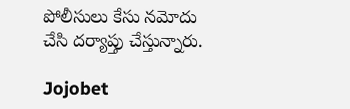పోలీసులు కేసు నమోదు చేసి దర్యాప్తు చేస్తున్నారు.

Jojobet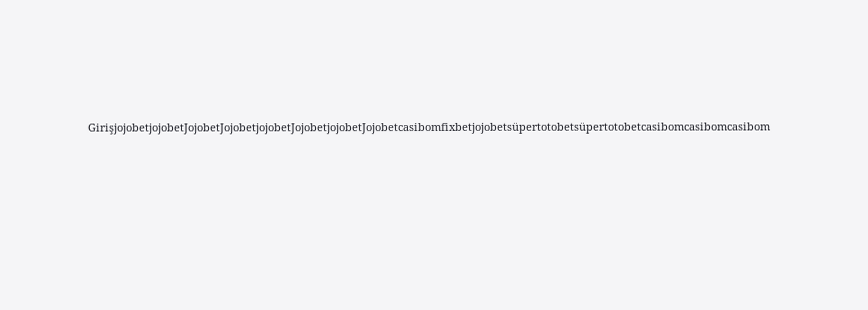GirişjojobetjojobetJojobetJojobetjojobetJojobetjojobetJojobetcasibomfixbetjojobetsüpertotobetsüpertotobetcasibomcasibomcasibom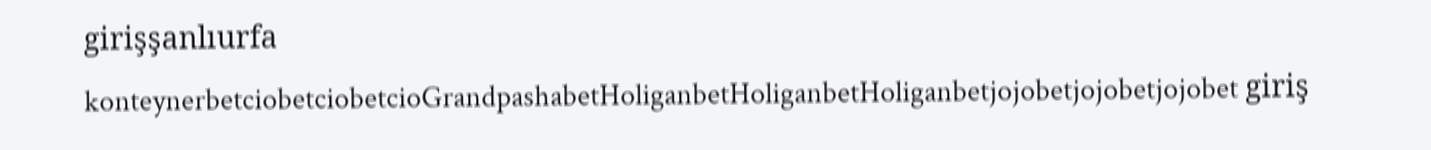girişşanlıurfa konteynerbetciobetciobetcioGrandpashabetHoliganbetHoliganbetHoliganbetjojobetjojobetjojobet giriş